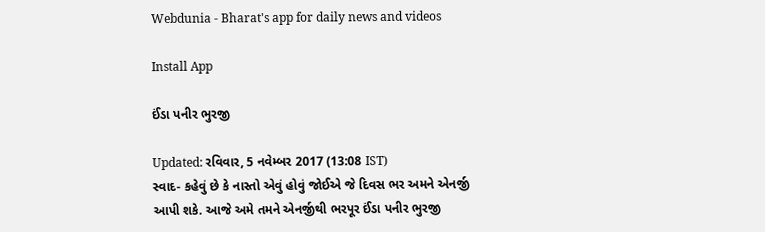Webdunia - Bharat's app for daily news and videos

Install App

ઈંડા પનીર ભુરજી

Updated: રવિવાર, 5 નવેમ્બર 2017 (13:08 IST)
સ્વાદ- કહેવું છે કે નાસ્તો એવું હોવું જોઈએ જે દિવસ ભર અમને એનર્જી આપી શકે. આજે અમે તમને એનર્જીથી ભરપૂર ઈંડા પનીર ભુરજી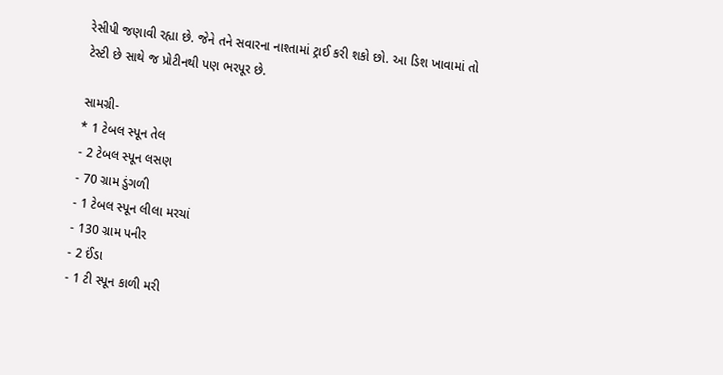રેસીપી જણાવી રહ્યા છે. જેને તને સવારના નાશ્તામાં ટ્રાઈ કરી શકો છો. આ ડિશ ખાવામાં તો  ટેસ્ટી છે સાથે જ પ્રોટીનથી પણ ભરપૂર છે.

સામગ્રી-
* 1 ટેબલ સ્પૂન તેલ
- 2 ટેબલ સ્પૂન લસણ
- 70 ગ્રામ ડુંગળી
- 1 ટેબલ સ્પૂન લીલા મરચાં
- 130 ગ્રામ પનીર
- 2 ઈંડા
- 1 ટી સ્પૂન કાળી મરી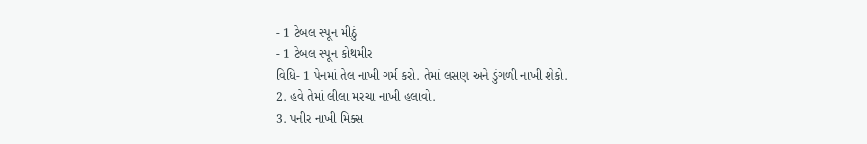- 1 ટેબલ સ્પૂન મીઠું
- 1 ટેબલ સ્પૂન કોથમીર
વિધિ- 1 પેનમાં તેલ નાખી ગર્મ કરો. તેમાં લસણ અને ડુંગળી નાખી શેકો.
2. હવે તેમાં લીલા મરચા નાખી હલાવો.
3. પનીર નાખી મિક્સ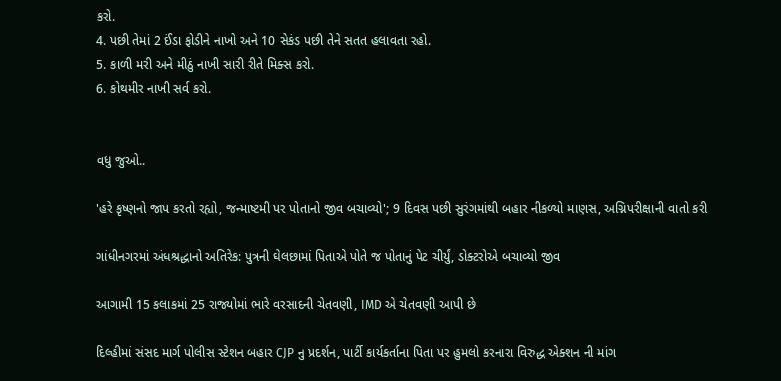કરો.
4. પછી તેમાં 2 ઈંડા ફોડીને નાખો અને 10 સેકંડ પછી તેને સતત હલાવતા રહો.
5. કાળી મરી અને મીઠું નાખી સારી રીતે મિક્સ કરો.
6. કોથમીર નાખી સર્વ કરો.


વધુ જુઓ..

'હરે કૃષ્ણનો જાપ કરતો રહ્યો, જન્માષ્ટમી પર પોતાનો જીવ બચાવ્યો'; 9 દિવસ પછી સુરંગમાંથી બહાર નીકળ્યો માણસ, અગ્નિપરીક્ષાની વાતો કરી

ગાંધીનગરમાં અંધશ્રદ્ધાનો અતિરેક: પુત્રની ઘેલછામાં પિતાએ પોતે જ પોતાનું પેટ ચીર્યું, ડોક્ટરોએ બચાવ્યો જીવ

આગામી 15 કલાકમાં 25 રાજ્યોમાં ભારે વરસાદની ચેતવણી, IMD એ ચેતવણી આપી છે

દિલ્હીમાં સંસદ માર્ગ પોલીસ સ્ટેશન બહાર CJP નુ પ્રદર્શન, પાર્ટી કાર્યકર્તાના પિતા પર હુમલો કરનારા વિરુદ્ધ એક્શન ની માંગ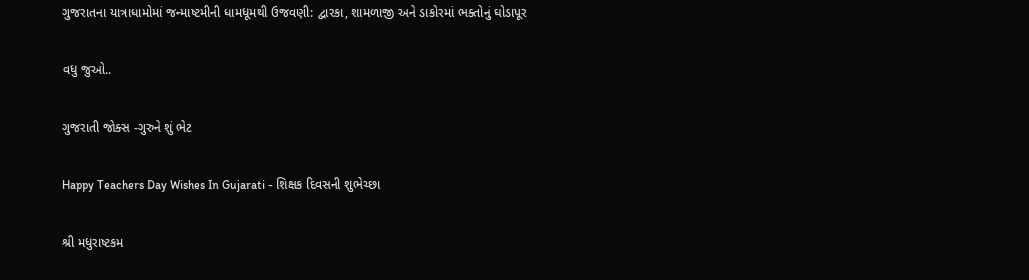ગુજરાતના યાત્રાધામોમાં જન્માષ્ટમીની ધામધૂમથી ઉજવણી: દ્વારકા, શામળાજી અને ડાકોરમાં ભક્તોનું ઘોડાપૂર

વધુ જુઓ..

ગુજરાતી જોક્સ -ગુરુને શું ભેટ

Happy Teachers Day Wishes In Gujarati - શિક્ષક દિવસની શુભેચ્છા

શ્રી મધુરાષ્ટકમ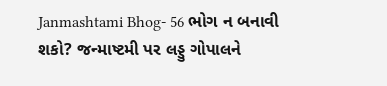Janmashtami Bhog- 56 ભોગ ન બનાવી શકો? જન્માષ્ટમી પર લડ્ડુ ગોપાલને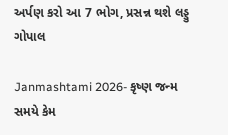અર્પણ કરો આ 7 ભોગ, પ્રસન્ન થશે લડ્ડુ ગોપાલ

Janmashtami 2026- કૃષ્ણ જન્મ સમયે કેમ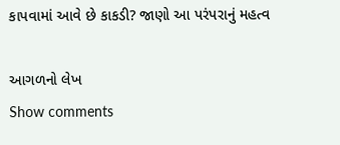કાપવામાં આવે છે કાકડી? જાણો આ પરંપરાનું મહત્વ

આગળનો લેખ
Show comments